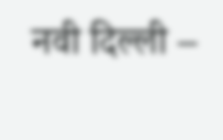नवी दिल्ली –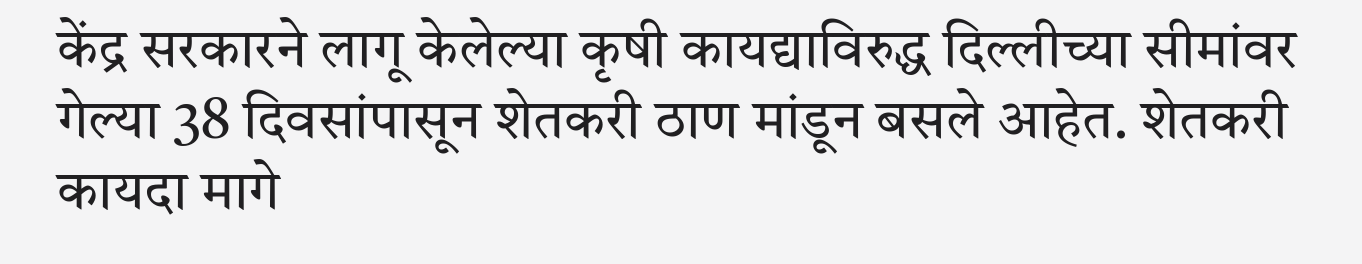केंद्र सरकारने लागू केलेल्या कृषी कायद्याविरुद्ध दिल्लीच्या सीमांवर गेल्या 38 दिवसांपासून शेतकरी ठाण मांडून बसले आहेत. शेतकरी कायदा मागे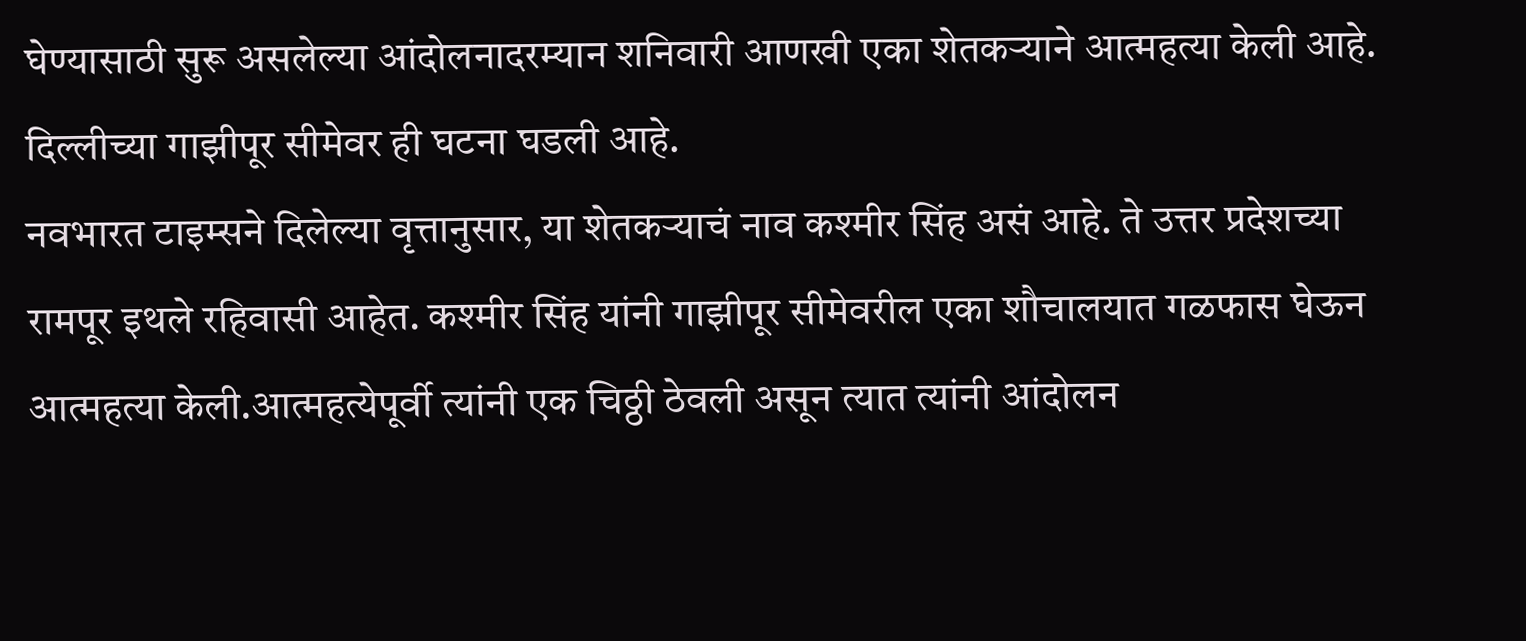घेण्यासाठी सुरू असलेल्या आंदोलनादरम्यान शनिवारी आणखी एका शेतकऱ्याने आत्महत्या केली आहे. दिल्लीच्या गाझीपूर सीमेवर ही घटना घडली आहे.
नवभारत टाइम्सने दिलेल्या वृत्तानुसार, या शेतकऱ्याचं नाव कश्मीर सिंह असं आहे. ते उत्तर प्रदेशच्या रामपूर इथले रहिवासी आहेत. कश्मीर सिंह यांनी गाझीपूर सीमेवरील एका शौचालयात गळफास घेऊन आत्महत्या केली.आत्महत्येपूर्वी त्यांनी एक चिठ्ठी ठेवली असून त्यात त्यांनी आंदोलन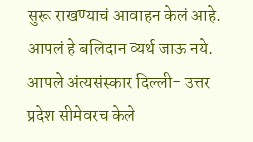सुरू राखण्याचं आवाहन केलं आहे. आपलं हे बलिदान व्यर्थ जाऊ नये. आपले अंत्यसंस्कार दिल्ली- उत्तर प्रदेश सीमेवरच केले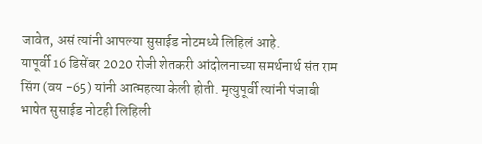जावेत, असं त्यांनी आपल्या सुसाईड नोटमध्ये लिहिलं आहे.
यापूर्वी 16 डिसेंबर 2020 रोजी शेतकरी आंदोलनाच्या समर्थनार्थ संत राम सिंग (वय -65) यांनी आत्महत्या केली होती. मृत्युपूर्वी त्यांनी पंजाबी भाषेत सुसाईड नोटही लिहिली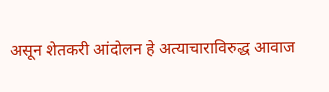असून शेतकरी आंदोलन हे अत्याचाराविरुद्ध आवाज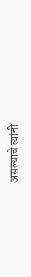असल्याचे त्यांनी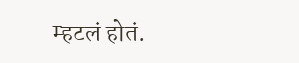म्हटलं होतं.